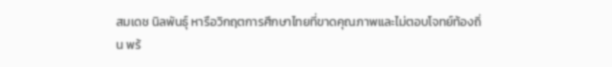สมเดช นิลพันธุ์ หารือวิกฤตการศึกษาไทยที่ขาดคุณภาพและไม่ตอบโจทย์ท้องถิ่น พร้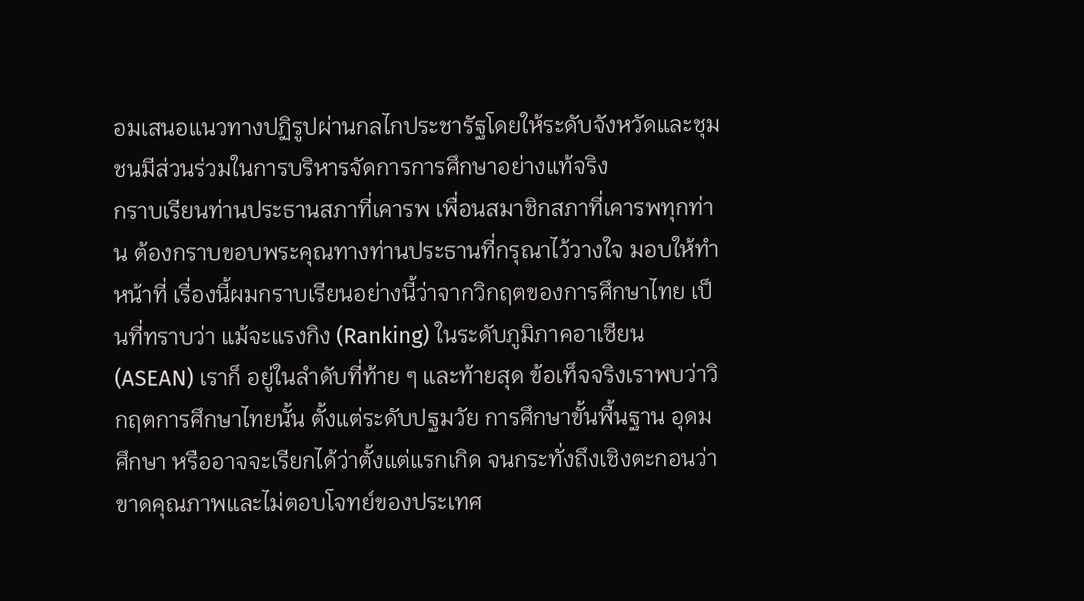อมเสนอแนวทางปฏิรูปผ่านกลไกประชารัฐโดยให้ระดับจังหวัดและชุมชนมีส่วนร่วมในการบริหารจัดการการศึกษาอย่างแท้จริง
กราบเรียนท่านประธานสภาที่เคารพ เพื่อนสมาชิกสภาที่เคารพทุกท่าน ต้องกราบขอบพระคุณทางท่านประธานที่กรุณาไว้วางใจ มอบให้ทําหน้าที่ เรื่องนี้ผมกราบเรียนอย่างนี้ว่าจากวิกฤตของการศึกษาไทย เป็นที่ทราบว่า แม้จะแรงกิง (Ranking) ในระดับภูมิภาคอาเซียน (ASEAN) เราก็ อยู่ในลําดับที่ท้าย ๆ และท้ายสุด ข้อเท็จจริงเราพบว่าวิกฤตการศึกษาไทยนั้น ตั้งแต่ระดับปฐมวัย การศึกษาขั้นพื้นฐาน อุดมศึกษา หรืออาจจะเรียกได้ว่าตั้งแต่แรกเกิด จนกระทั่งถึงเชิงตะกอนว่าขาดคุณภาพและไม่ตอบโจทย์ของประเทศ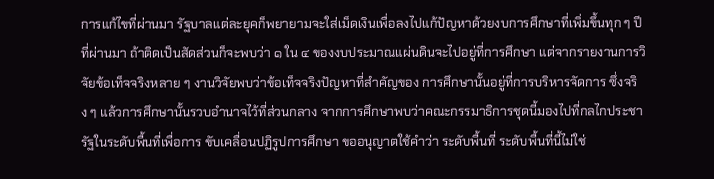การแก้ไขที่ผ่านมา รัฐบาลแต่ละยุคก็พยายามจะใส่เม็ดเงินเพื่อลงไปแก้ปัญหาด้วยงบการศึกษาที่เพิ่มขึ้นทุก ๆ ปี ที่ผ่านมา ถ้าติดเป็นสัดส่วนก็จะพบว่า ๑ ใน ๔ ของงบประมาณแผ่นดินจะไปอยู่ที่การศึกษา แต่จากรายงานการวิจัยข้อเท็จจริงหลาย ๆ งานวิจัยพบว่าข้อเท็จจริงปัญหาที่สําคัญของ การศึกษานั้นอยู่ที่การบริหารจัดการ ซึ่งจริง ๆ แล้วการศึกษานั้นรวบอํานาจไว้ที่ส่วนกลาง จากการศึกษาพบว่าคณะกรรมาธิการชุดนี้มองไปที่กลไกประชารัฐในระดับพื้นที่เพื่อการ ขับเคลื่อนปฏิรูปการศึกษา ขออนุญาตใช้คําว่า ระดับพื้นที่ ระดับพื้นที่นี้ไม่ใช่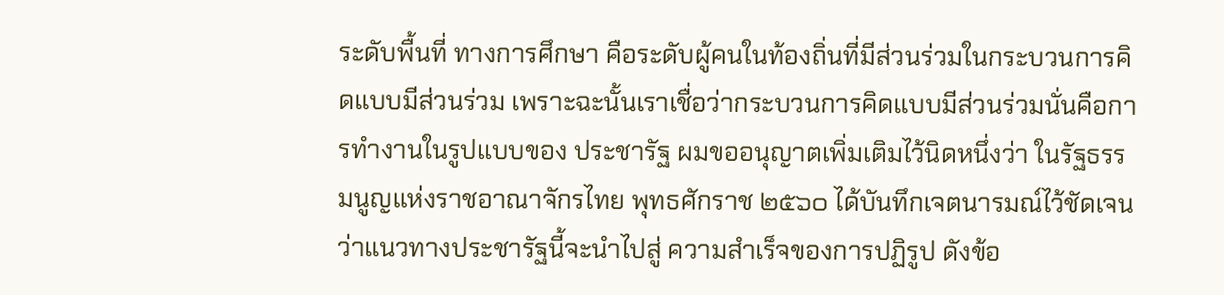ระดับพื้นที่ ทางการศึกษา คือระดับผู้คนในท้องถิ่นที่มีส่วนร่วมในกระบวนการคิดแบบมีส่วนร่วม เพราะฉะนั้นเราเชื่อว่ากระบวนการคิดแบบมีส่วนร่วมนั่นคือการทํางานในรูปแบบของ ประชารัฐ ผมขออนุญาตเพิ่มเติมไว้นิดหนึ่งว่า ในรัฐธรรมนูญแห่งราชอาณาจักรไทย พุทธศักราช ๒๕๖๐ ได้บันทึกเจตนารมณ์ไว้ชัดเจนว่าแนวทางประชารัฐนี้จะนําไปสู่ ความสําเร็จของการปฏิรูป ดังข้อ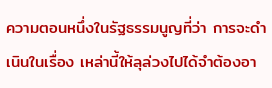ความตอนหนึ่งในรัฐธรรมนูญที่ว่า การจะดําเนินในเรื่อง เหล่านี้ให้ลุล่วงไปได้จําต้องอา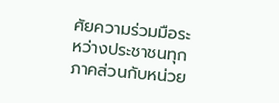ศัยความร่วมมือระหว่างประชาชนทุกภาคส่วนกับหน่วย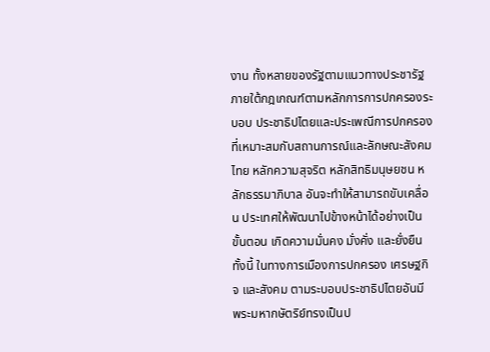งาน ทั้งหลายของรัฐตามแนวทางประชารัฐ ภายใต้กฎเกณฑ์ตามหลักการการปกครองระบอบ ประชาธิปไตยและประเพณีการปกครองที่เหมาะสมกับสถานการณ์และลักษณะสังคมไทย หลักความสุจริต หลักสิทธิมนุษยชน หลักธรรมาภิบาล อันจะทําให้สามารถขับเคลื่อน ประเทศให้พัฒนาไปข้างหน้าได้อย่างเป็นขั้นตอน เกิดความมั่นคง มั่งคั่ง และยั่งยืน ทั้งนี้ ในทางการเมืองการปกครอง เศรษฐกิจ และสังคม ตามระบอบประชาธิปไตยอันมี พระมหากษัตริย์ทรงเป็นป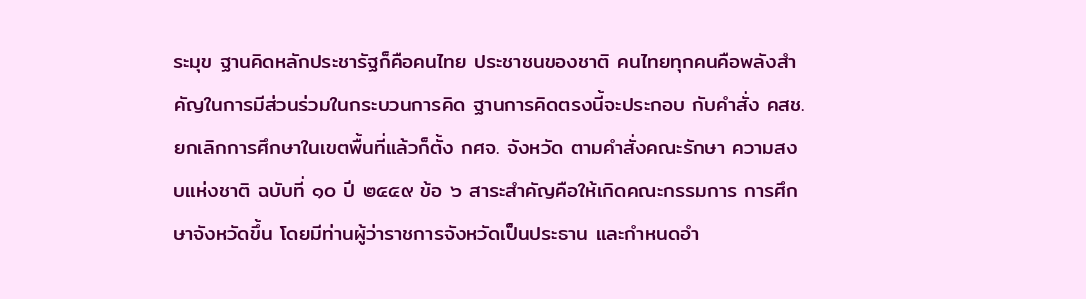ระมุข ฐานคิดหลักประชารัฐก็คือคนไทย ประชาชนของชาติ คนไทยทุกคนคือพลังสําคัญในการมีส่วนร่วมในกระบวนการคิด ฐานการคิดตรงนี้จะประกอบ กับคําสั่ง คสช. ยกเลิกการศึกษาในเขตพื้นที่แล้วก็ตั้ง กศจ. จังหวัด ตามคําสั่งคณะรักษา ความสงบแห่งชาติ ฉบับที่ ๑๐ ปี ๒๕๕๙ ข้อ ๖ สาระสําคัญคือให้เกิดคณะกรรมการ การศึกษาจังหวัดขึ้น โดยมีท่านผู้ว่าราชการจังหวัดเป็นประธาน และกําหนดอํา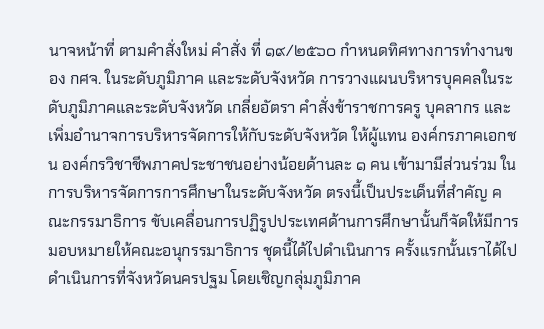นาจหน้าที่ ตามคําสั่งใหม่ คําสั่ง ที่ ๑๙/๒๕๖๐ กําหนดทิศทางการทํางานของ กศจ. ในระดับภูมิภาค และระดับจังหวัด การวางแผนบริหารบุคคลในระดับภูมิภาคและระดับจังหวัด เกลี่ยอัตรา คําสั่งข้าราชการครู บุคลากร และเพิ่มอํานาจการบริหารจัดการให้กับระดับจังหวัด ให้ผู้แทน องค์กรภาคเอกชน องค์กรวิชาชีพภาคประชาชนอย่างน้อยด้านละ ๑ คน เข้ามามีส่วนร่วม ในการบริหารจัดการการศึกษาในระดับจังหวัด ตรงนี้เป็นประเด็นที่สําคัญ คณะกรรมาธิการ ขับเคลื่อนการปฏิรูปประเทศด้านการศึกษานั้นก็จัดให้มีการมอบหมายให้คณะอนุกรรมาธิการ ชุดนี้ได้ไปดําเนินการ ครั้งแรกนั้นเราได้ไปดําเนินการที่จังหวัดนครปฐม โดยเชิญกลุ่มภูมิภาค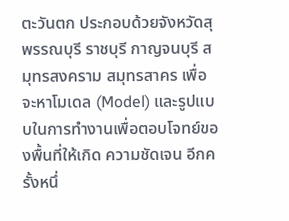ตะวันตก ประกอบด้วยจังหวัดสุพรรณบุรี ราชบุรี กาญจนบุรี สมุทรสงคราม สมุทรสาคร เพื่อจะหาโมเดล (Model) และรูปแบบในการทํางานเพื่อตอบโจทย์ของพื้นที่ให้เกิด ความชัดเจน อีกครั้งหนึ่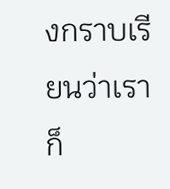งกราบเรียนว่าเราก็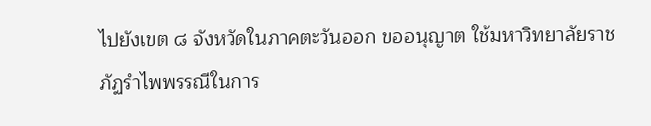ไปยังเขต ๘ จังหวัดในภาคตะวันออก ขออนุญาต ใช้มหาวิทยาลัยราชภัฏรําไพพรรณีในการ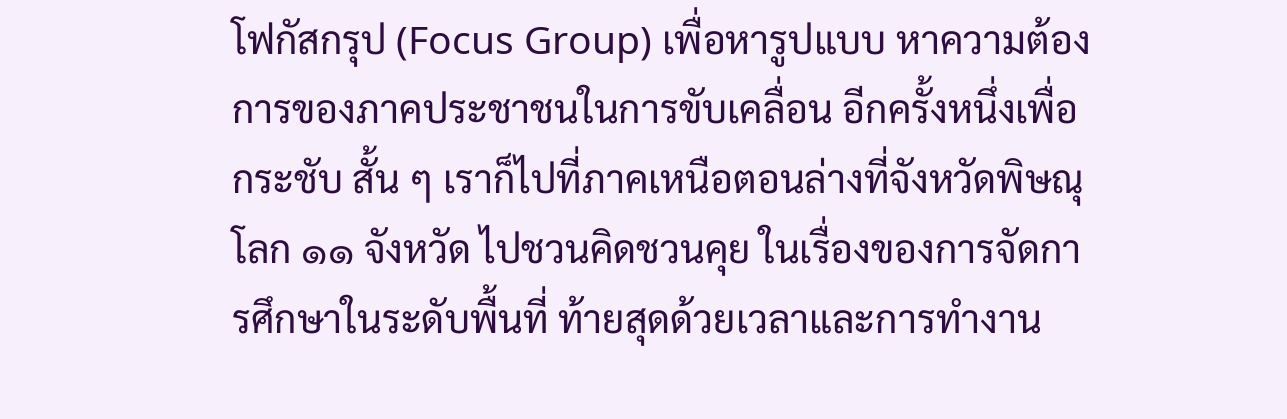โฟกัสกรุป (Focus Group) เพื่อหารูปแบบ หาความต้องการของภาคประชาชนในการขับเคลื่อน อีกครั้งหนึ่งเพื่อกระชับ สั้น ๆ เราก็ไปที่ภาคเหนือตอนล่างที่จังหวัดพิษณุโลก ๑๑ จังหวัด ไปชวนคิดชวนคุย ในเรื่องของการจัดการศึกษาในระดับพื้นที่ ท้ายสุดด้วยเวลาและการทํางาน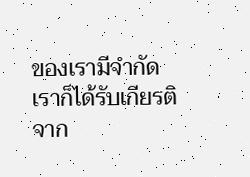ของเรามีจํากัด เราก็ได้รับเกียรติจาก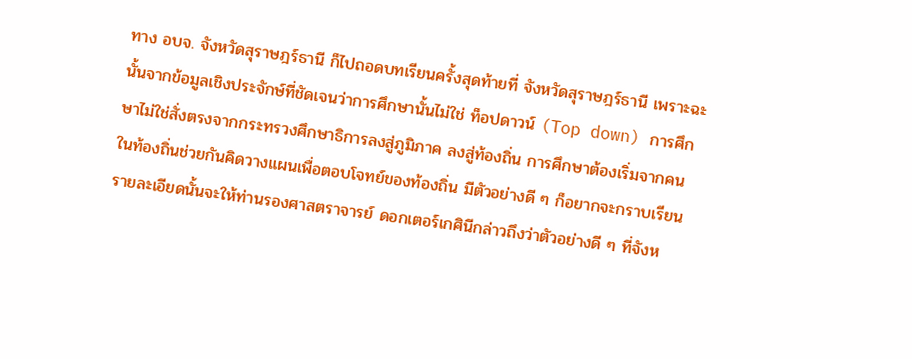ทาง อบจ. จังหวัดสุราษฎร์ธานี ก็ไปถอดบทเรียนครั้งสุดท้ายที่ จังหวัดสุราษฎร์ธานี เพราะฉะนั้นจากข้อมูลเชิงประจักษ์ที่ชัดเจนว่าการศึกษานั้นไม่ใช่ ท็อปดาวน์ (Top down) การศึกษาไม่ใช่สั่งตรงจากกระทรวงศึกษาธิการลงสู่ภูมิภาค ลงสู่ท้องถิ่น การศึกษาต้องเริ่มจากคนในท้องถิ่นช่วยกันคิดวางแผนเพื่อตอบโจทย์ของท้องถิ่น มีตัวอย่างดี ๆ ก็อยากจะกราบเรียน รายละเอียดนั้นจะให้ท่านรองศาสตราจารย์ ดอกเตอร์เกศินีกล่าวถึงว่าตัวอย่างดี ๆ ที่จังห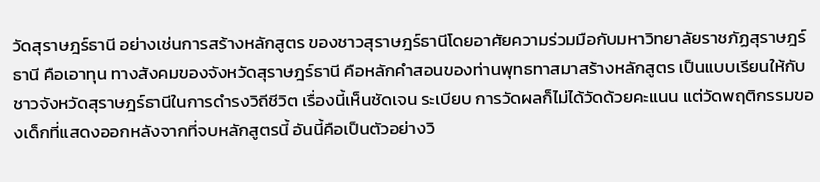วัดสุราษฎร์ธานี อย่างเช่นการสร้างหลักสูตร ของชาวสุราษฎร์ธานีโดยอาศัยความร่วมมือกับมหาวิทยาลัยราชภัฏสุราษฎร์ธานี คือเอาทุน ทางสังคมของจังหวัดสุราษฎร์ธานี คือหลักคําสอนของท่านพุทธทาสมาสร้างหลักสูตร เป็นแบบเรียนให้กับชาวจังหวัดสุราษฎร์ธานีในการดํารงวิถีชีวิต เรื่องนี้เห็นชัดเจน ระเบียบ การวัดผลก็ไม่ได้วัดด้วยคะแนน แต่วัดพฤติกรรมของเด็กที่แสดงออกหลังจากที่จบหลักสูตรนี้ อันนี้คือเป็นตัวอย่างวิ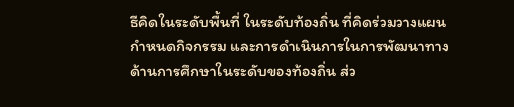ธีคิดในระดับพื้นที่ ในระดับท้องถิ่น ที่คิดร่วมวางแผนกําหนดกิจกรรม และการดําเนินการในการพัฒนาทางด้านการศึกษาในระดับของท้องถิ่น ส่ว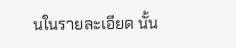นในรายละเอียด นั้น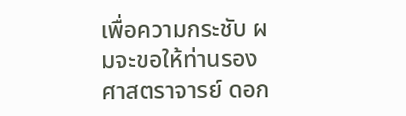เพื่อความกระชับ ผมจะขอให้ท่านรองศาสตราจารย์ ดอก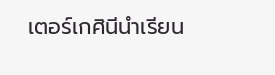เตอร์เกศินีนําเรียน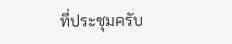ที่ประชุมครับ